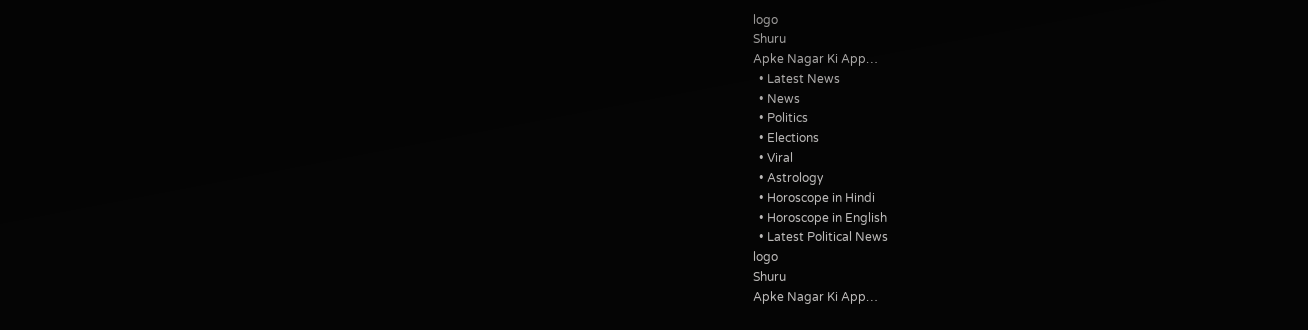logo
Shuru
Apke Nagar Ki App…
  • Latest News
  • News
  • Politics
  • Elections
  • Viral
  • Astrology
  • Horoscope in Hindi
  • Horoscope in English
  • Latest Political News
logo
Shuru
Apke Nagar Ki App…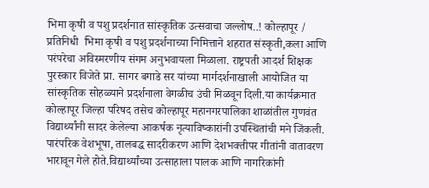भिमा कृषी व पशु प्रदर्शनात सांस्कृतिक उत्सवाचा जल्लोष..! कोल्हापूर / प्रतिनिधी  भिमा कृषी व पशु प्रदर्शनाच्या निमित्ताने शहरात संस्कृती,कला आणि परंपरेचा अविस्मरणीय संगम अनुभवायला मिळाला. राष्ट्रपती आदर्श शिक्षक पुरस्कार विजेते प्रा. सागर बगाडे सर यांच्या मार्गदर्शनाखाली आयोजित या सांस्कृतिक सोहळ्याने प्रदर्शनाला वेगळीच उंची मिळवून दिली.या कार्यक्रमात कोल्हापूर जिल्हा परिषद तसेच कोल्हापूर महानगरपालिका शाळांतील गुणवंत विद्यार्थ्यांनी सादर केलेल्या आकर्षक नृत्याविष्कारांनी उपस्थितांची मने जिंकली. पारंपरिक वेशभूषा, तालबद्ध सादरीकरण आणि देशभक्तीपर गीतांनी वातावरण भारावून गेले होते.विद्यार्थ्यांच्या उत्साहाला पालक आणि नागरिकांनी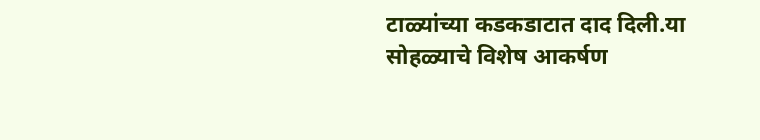टाळ्यांच्या कडकडाटात दाद दिली.या सोहळ्याचे विशेष आकर्षण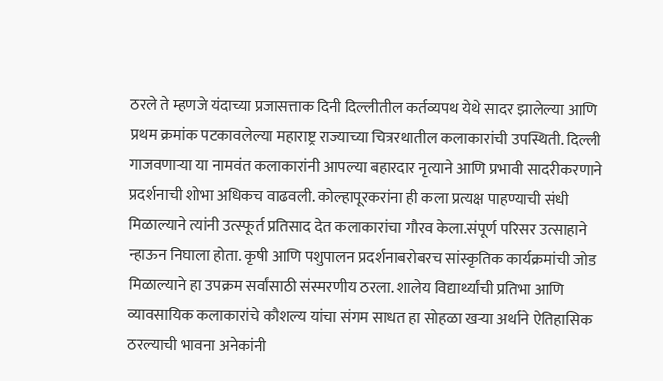ठरले ते म्हणजे यंदाच्या प्रजासत्ताक दिनी दिल्लीतील कर्तव्यपथ येथे सादर झालेल्या आणि प्रथम क्रमांक पटकावलेल्या महाराष्ट्र राज्याच्या चित्ररथातील कलाकारांची उपस्थिती. दिल्ली गाजवणाऱ्या या नामवंत कलाकारांनी आपल्या बहारदार नृत्याने आणि प्रभावी सादरीकरणाने प्रदर्शनाची शोभा अधिकच वाढवली. कोल्हापूरकरांना ही कला प्रत्यक्ष पाहण्याची संधी मिळाल्याने त्यांनी उत्स्फूर्त प्रतिसाद देत कलाकारांचा गौरव केला.संपूर्ण परिसर उत्साहाने न्हाऊन निघाला होता. कृषी आणि पशुपालन प्रदर्शनाबरोबरच सांस्कृतिक कार्यक्रमांची जोड मिळाल्याने हा उपक्रम सर्वांसाठी संस्मरणीय ठरला. शालेय विद्यार्थ्यांची प्रतिभा आणि व्यावसायिक कलाकारांचे कौशल्य यांचा संगम साधत हा सोहळा खऱ्या अर्थाने ऐतिहासिक ठरल्याची भावना अनेकांनी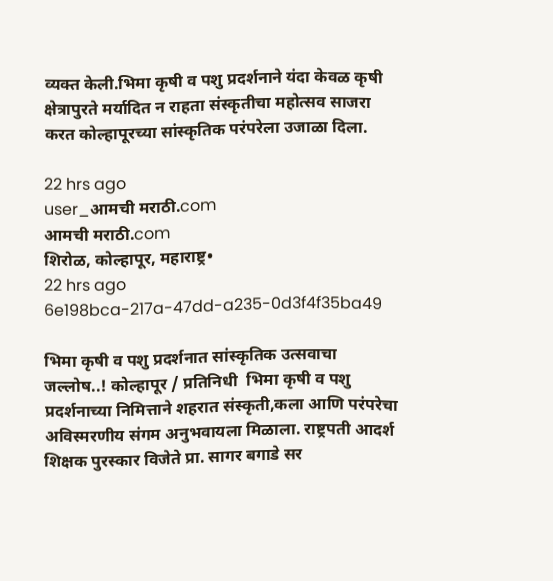व्यक्त केली.भिमा कृषी व पशु प्रदर्शनाने यंदा केवळ कृषी क्षेत्रापुरते मर्यादित न राहता संस्कृतीचा महोत्सव साजरा करत कोल्हापूरच्या सांस्कृतिक परंपरेला उजाळा दिला.

22 hrs ago
user_आमची मराठी.com
आमची मराठी.com
शिरोळ, कोल्हापूर, महाराष्ट्र•
22 hrs ago
6e198bca-217a-47dd-a235-0d3f4f35ba49

भिमा कृषी व पशु प्रदर्शनात सांस्कृतिक उत्सवाचा जल्लोष..! कोल्हापूर / प्रतिनिधी  भिमा कृषी व पशु प्रदर्शनाच्या निमित्ताने शहरात संस्कृती,कला आणि परंपरेचा अविस्मरणीय संगम अनुभवायला मिळाला. राष्ट्रपती आदर्श शिक्षक पुरस्कार विजेते प्रा. सागर बगाडे सर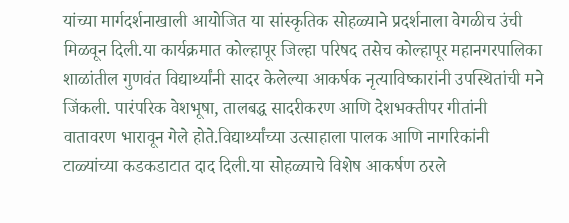यांच्या मार्गदर्शनाखाली आयोजित या सांस्कृतिक सोहळ्याने प्रदर्शनाला वेगळीच उंची मिळवून दिली.या कार्यक्रमात कोल्हापूर जिल्हा परिषद तसेच कोल्हापूर महानगरपालिका शाळांतील गुणवंत विद्यार्थ्यांनी सादर केलेल्या आकर्षक नृत्याविष्कारांनी उपस्थितांची मने जिंकली. पारंपरिक वेशभूषा, तालबद्ध सादरीकरण आणि देशभक्तीपर गीतांनी वातावरण भारावून गेले होते.विद्यार्थ्यांच्या उत्साहाला पालक आणि नागरिकांनी टाळ्यांच्या कडकडाटात दाद दिली.या सोहळ्याचे विशेष आकर्षण ठरले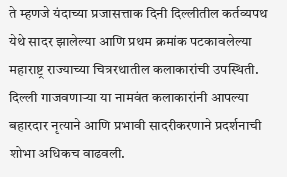ते म्हणजे यंदाच्या प्रजासत्ताक दिनी दिल्लीतील कर्तव्यपथ येथे सादर झालेल्या आणि प्रथम क्रमांक पटकावलेल्या महाराष्ट्र राज्याच्या चित्ररथातील कलाकारांची उपस्थिती. दिल्ली गाजवणाऱ्या या नामवंत कलाकारांनी आपल्या बहारदार नृत्याने आणि प्रभावी सादरीकरणाने प्रदर्शनाची शोभा अधिकच वाढवली.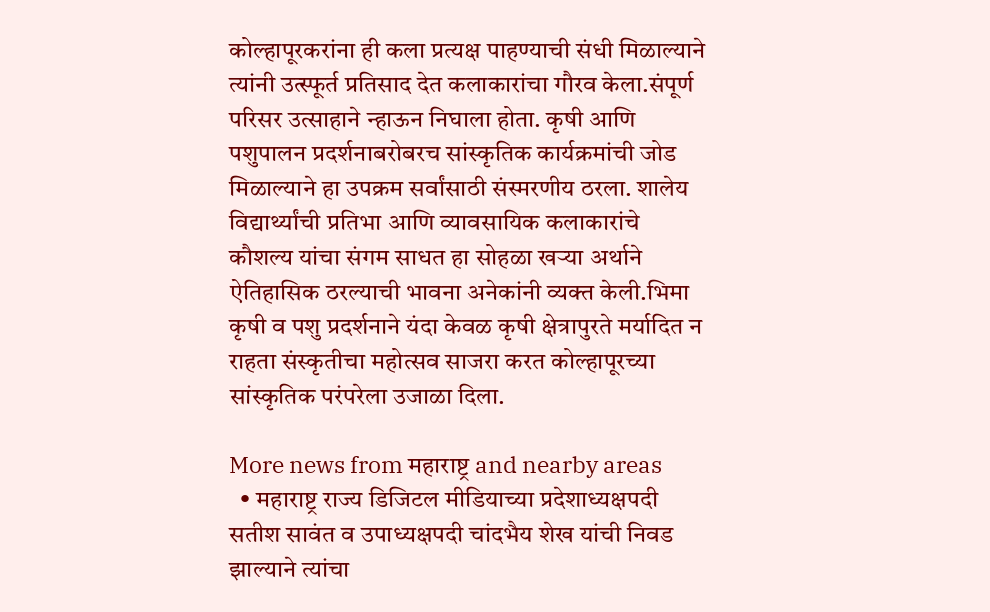कोल्हापूरकरांना ही कला प्रत्यक्ष पाहण्याची संधी मिळाल्याने त्यांनी उत्स्फूर्त प्रतिसाद देत कलाकारांचा गौरव केला.संपूर्ण परिसर उत्साहाने न्हाऊन निघाला होता. कृषी आणि पशुपालन प्रदर्शनाबरोबरच सांस्कृतिक कार्यक्रमांची जोड मिळाल्याने हा उपक्रम सर्वांसाठी संस्मरणीय ठरला. शालेय विद्यार्थ्यांची प्रतिभा आणि व्यावसायिक कलाकारांचे कौशल्य यांचा संगम साधत हा सोहळा खऱ्या अर्थाने ऐतिहासिक ठरल्याची भावना अनेकांनी व्यक्त केली.भिमा कृषी व पशु प्रदर्शनाने यंदा केवळ कृषी क्षेत्रापुरते मर्यादित न राहता संस्कृतीचा महोत्सव साजरा करत कोल्हापूरच्या सांस्कृतिक परंपरेला उजाळा दिला.

More news from महाराष्ट्र and nearby areas
  • महाराष्ट्र राज्य डिजिटल मीडियाच्या प्रदेशाध्यक्षपदी सतीश सावंत व उपाध्यक्षपदी चांदभैय शेख यांची निवड झाल्याने त्यांचा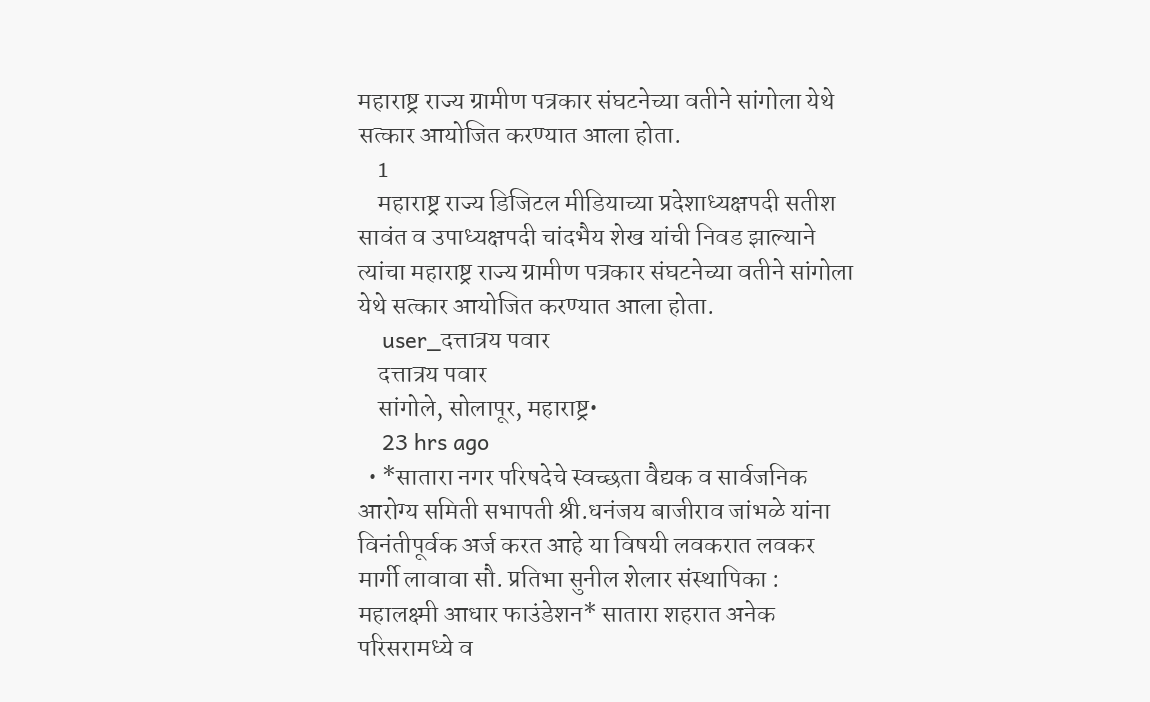महाराष्ट्र राज्य ग्रामीण पत्रकार संघटनेच्या वतीने सांगोला येथे सत्कार आयोजित करण्यात आला होता.
    1
    महाराष्ट्र राज्य डिजिटल मीडियाच्या प्रदेशाध्यक्षपदी सतीश सावंत व उपाध्यक्षपदी चांदभैय शेख यांची निवड झाल्याने त्यांचा महाराष्ट्र राज्य ग्रामीण पत्रकार संघटनेच्या वतीने सांगोला येथे सत्कार आयोजित करण्यात आला होता.
    user_दत्तात्रय पवार
    दत्तात्रय पवार
    सांगोले, सोलापूर, महाराष्ट्र•
    23 hrs ago
  • *सातारा नगर परिषदेचे स्वच्छता वैद्यक व सार्वजनिक आरोग्य समिती सभापती श्री.धनंजय बाजीराव जांभळे यांना विनंतीपूर्वक अर्ज करत आहे या विषयी लवकरात लवकर मार्गी लावावा सौ. प्रतिभा सुनील शेलार संस्थापिका : महालक्ष्मी आधार फाउंडेशन* सातारा शहरात अनेक परिसरामध्ये व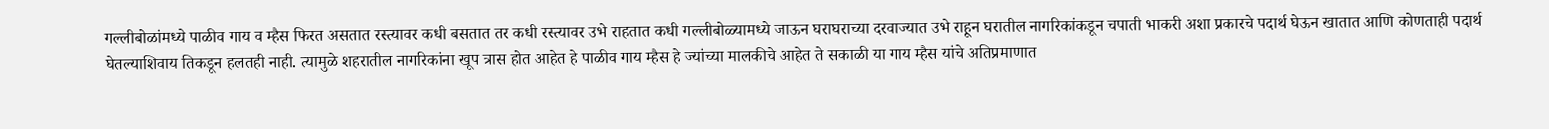गल्लीबोळांमध्ये पाळीव गाय व म्हैस फिरत असतात रस्त्यावर कधी बसतात तर कधी रस्त्यावर उभे राहतात कधी गल्लीबोळ्यामध्ये जाऊन घराघराच्या दरवाज्यात उभे राहून घरातील नागरिकांकडून चपाती भाकरी अशा प्रकारचे पदार्थ घेऊन खातात आणि कोणताही पदार्थ घेतल्याशिवाय तिकडून हलतही नाही. त्यामुळे शहरातील नागरिकांना खूप त्रास होत आहेत हे पाळीव गाय म्हैस हे ज्यांच्या मालकीचे आहेत ते सकाळी या गाय म्हैस यांचे अतिप्रमाणात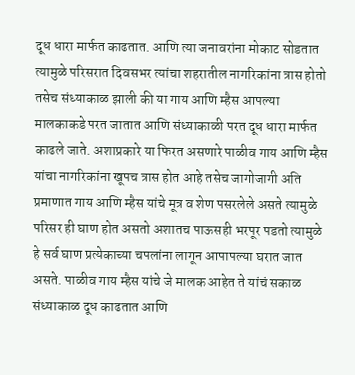दूध धारा मार्फत काढतात. आणि त्या जनावरांना मोकाट सोडतात त्यामुळे परिसरात दिवसभर त्यांचा शहरातील नागरिकांना त्रास होतो तसेच संध्याकाळ झाली की या गाय आणि म्हैस आपल्या मालकाकडे परत जातात आणि संध्याकाळी परत दूध धारा मार्फत काढले जाते. अशाप्रकारे या फिरत असणारे पाळीव गाय आणि म्हैस यांचा नागरिकांना खूपच त्रास होत आहे तसेच जागोजागी अति प्रमाणात गाय आणि म्हैस यांचे मूत्र व शेण पसरलेले असते त्यामुळे परिसर ही घाण होत असतो अशातच पाऊसही भरपूर पडतो त्यामुळे हे सर्व घाण प्रत्येकाच्या चपलांना लागून आपापल्या घरात जात असते. पाळीव गाय म्हैस यांचे जे मालक आहेत ते यांचं सकाळ संध्याकाळ दूध काढतात आणि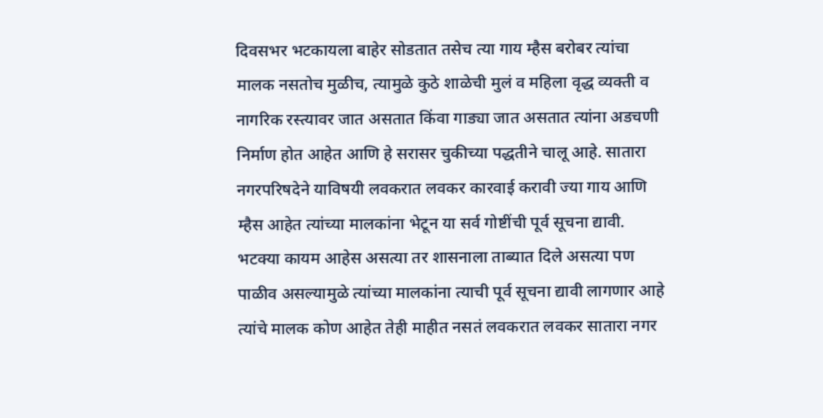दिवसभर भटकायला बाहेर सोडतात तसेच त्या गाय म्हैस बरोबर त्यांचा मालक नसतोच मुळीच, त्यामुळे कुठे शाळेची मुलं व महिला वृद्ध व्यक्ती व नागरिक रस्त्यावर जात असतात किंवा गाड्या जात असतात त्यांना अडचणी निर्माण होत आहेत आणि हे सरासर चुकीच्या पद्धतीने चालू आहे. सातारा नगरपरिषदेने याविषयी लवकरात लवकर कारवाई करावी ज्या गाय आणि म्हैस आहेत त्यांच्या मालकांना भेटून या सर्व गोष्टींची पूर्व सूचना द्यावी. भटक्या कायम आहेस असत्या तर शासनाला ताब्यात दिले असत्या पण पाळीव असल्यामुळे त्यांच्या मालकांना त्याची पूर्व सूचना द्यावी लागणार आहे त्यांचे मालक कोण आहेत तेही माहीत नसतं लवकरात लवकर सातारा नगर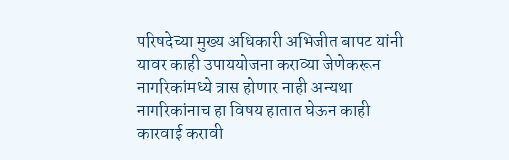परिषदेच्या मुख्य अधिकारी अभिजीत बापट यांनी यावर काही उपाययोजना कराव्या जेणेकरून नागरिकांमध्ये त्रास होणार नाही अन्यथा नागरिकांनाच हा विषय हातात घेऊन काही कारवाई करावी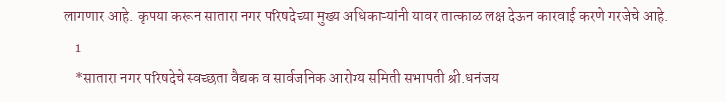लागणार आहे. कृपया करून सातारा नगर परिषदेच्या मुख्य अधिकाऱ्यांनी यावर तात्काळ लक्ष देऊन कारवाई करणे गरजेचे आहे.
    1
    *सातारा नगर परिषदेचे स्वच्छता वैद्यक व सार्वजनिक आरोग्य समिती सभापती श्री.धनंजय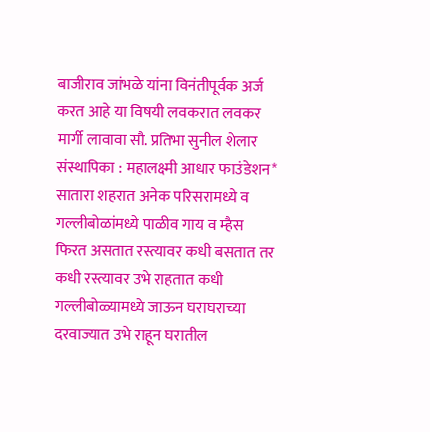बाजीराव जांभळे यांना विनंतीपूर्वक अर्ज करत आहे या विषयी लवकरात लवकर मार्गी लावावा सौ. प्रतिभा सुनील शेलार संस्थापिका : महालक्ष्मी आधार फाउंडेशन*
सातारा शहरात अनेक परिसरामध्ये व गल्लीबोळांमध्ये पाळीव गाय व म्हैस फिरत असतात रस्त्यावर कधी बसतात तर कधी रस्त्यावर उभे राहतात कधी गल्लीबोळ्यामध्ये जाऊन घराघराच्या दरवाज्यात उभे राहून घरातील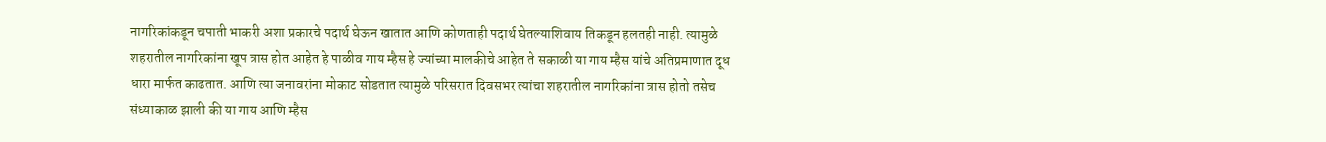नागरिकांकडून चपाती भाकरी अशा प्रकारचे पदार्थ घेऊन खातात आणि कोणताही पदार्थ घेतल्याशिवाय तिकडून हलतही नाही. त्यामुळे शहरातील नागरिकांना खूप त्रास होत आहेत हे पाळीव गाय म्हैस हे ज्यांच्या मालकीचे आहेत ते सकाळी या गाय म्हैस यांचे अतिप्रमाणात दूध धारा मार्फत काढतात. आणि त्या जनावरांना मोकाट सोडतात त्यामुळे परिसरात दिवसभर त्यांचा शहरातील नागरिकांना त्रास होतो तसेच संध्याकाळ झाली की या गाय आणि म्हैस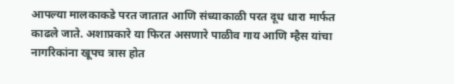आपल्या मालकाकडे परत जातात आणि संध्याकाळी परत दूध धारा मार्फत काढले जाते. अशाप्रकारे या फिरत असणारे पाळीव गाय आणि म्हैस यांचा नागरिकांना खूपच त्रास होत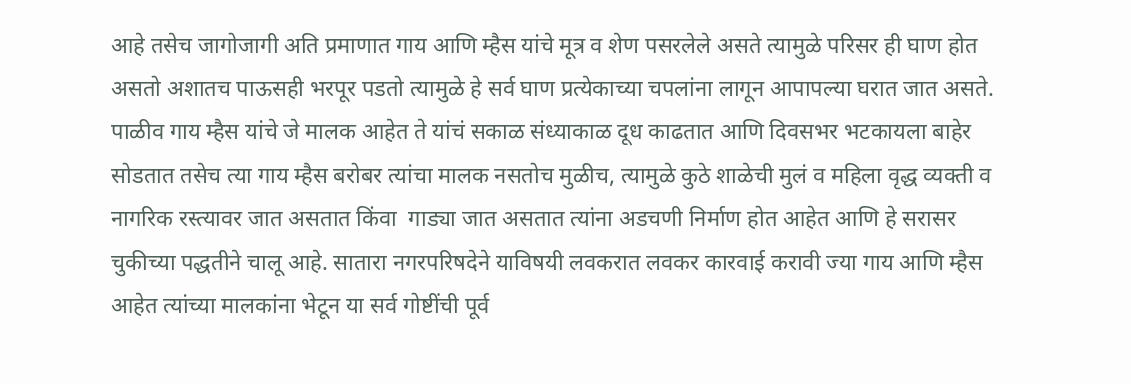आहे तसेच जागोजागी अति प्रमाणात गाय आणि म्हैस यांचे मूत्र व शेण पसरलेले असते त्यामुळे परिसर ही घाण होत असतो अशातच पाऊसही भरपूर पडतो त्यामुळे हे सर्व घाण प्रत्येकाच्या चपलांना लागून आपापल्या घरात जात असते.
पाळीव गाय म्हैस यांचे जे मालक आहेत ते यांचं सकाळ संध्याकाळ दूध काढतात आणि दिवसभर भटकायला बाहेर सोडतात तसेच त्या गाय म्हैस बरोबर त्यांचा मालक नसतोच मुळीच, त्यामुळे कुठे शाळेची मुलं व महिला वृद्ध व्यक्ती व नागरिक रस्त्यावर जात असतात किंवा  गाड्या जात असतात त्यांना अडचणी निर्माण होत आहेत आणि हे सरासर  चुकीच्या पद्धतीने चालू आहे. सातारा नगरपरिषदेने याविषयी लवकरात लवकर कारवाई करावी ज्या गाय आणि म्हैस आहेत त्यांच्या मालकांना भेटून या सर्व गोष्टींची पूर्व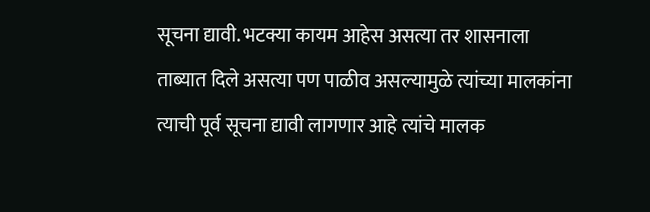सूचना द्यावी. भटक्या कायम आहेस असत्या तर शासनाला ताब्यात दिले असत्या पण पाळीव असल्यामुळे त्यांच्या मालकांना त्याची पूर्व सूचना द्यावी लागणार आहे त्यांचे मालक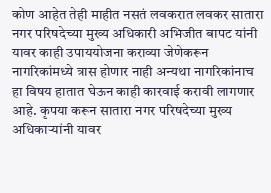कोण आहेत तेही माहीत नसतं लवकरात लवकर सातारा नगर परिषदेच्या मुख्य अधिकारी अभिजीत बापट यांनी यावर काही उपाययोजना कराव्या जेणेकरून नागरिकांमध्ये त्रास होणार नाही अन्यथा नागरिकांनाच हा विषय हातात घेऊन काही कारवाई करावी लागणार आहे. कृपया करून सातारा नगर परिषदेच्या मुख्य अधिकाऱ्यांनी यावर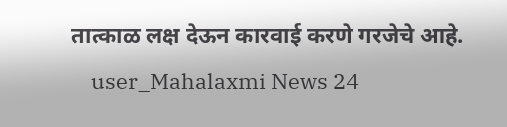तात्काळ लक्ष देऊन कारवाई करणे गरजेचे आहे.
    user_Mahalaxmi News 24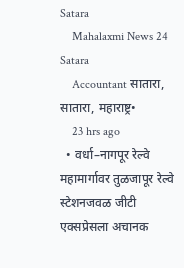Satara
    Mahalaxmi News 24 Satara
    Accountant सातारा, सातारा, महाराष्ट्र•
    23 hrs ago
  • वर्धा–नागपूर रेल्वे महामार्गावर तुळजापूर रेल्वे स्टेशनजवळ जीटी एक्सप्रेसला अचानक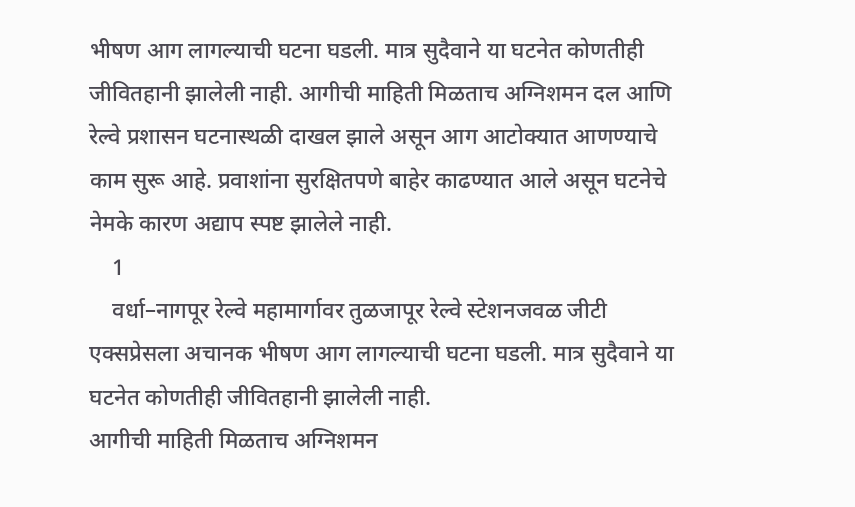भीषण आग लागल्याची घटना घडली. मात्र सुदैवाने या घटनेत कोणतीही जीवितहानी झालेली नाही. आगीची माहिती मिळताच अग्निशमन दल आणि रेल्वे प्रशासन घटनास्थळी दाखल झाले असून आग आटोक्यात आणण्याचे काम सुरू आहे. प्रवाशांना सुरक्षितपणे बाहेर काढण्यात आले असून घटनेचे नेमके कारण अद्याप स्पष्ट झालेले नाही.
    1
    वर्धा–नागपूर रेल्वे महामार्गावर तुळजापूर रेल्वे स्टेशनजवळ जीटी एक्सप्रेसला अचानक भीषण आग लागल्याची घटना घडली. मात्र सुदैवाने या घटनेत कोणतीही जीवितहानी झालेली नाही.
आगीची माहिती मिळताच अग्निशमन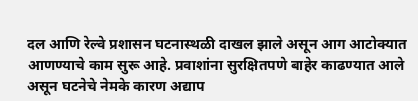दल आणि रेल्वे प्रशासन घटनास्थळी दाखल झाले असून आग आटोक्यात आणण्याचे काम सुरू आहे. प्रवाशांना सुरक्षितपणे बाहेर काढण्यात आले असून घटनेचे नेमके कारण अद्याप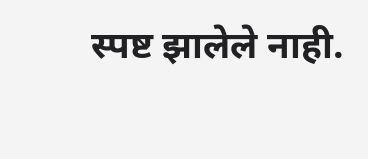स्पष्ट झालेले नाही.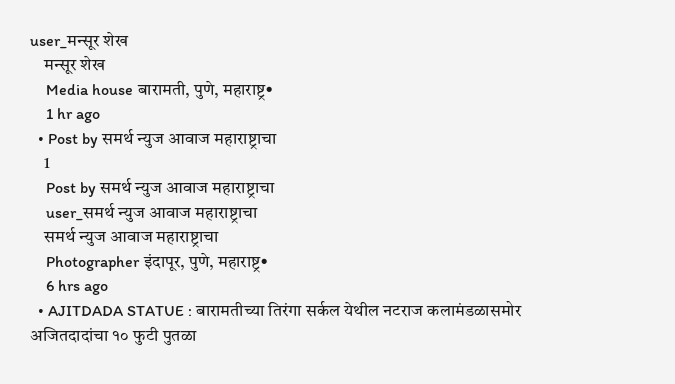user_मन्सूर शेख
    मन्सूर शेख
    Media house बारामती, पुणे, महाराष्ट्र•
    1 hr ago
  • Post by समर्थ न्युज आवाज महाराष्ट्राचा
    1
    Post by समर्थ न्युज आवाज महाराष्ट्राचा
    user_समर्थ न्युज आवाज महाराष्ट्राचा
    समर्थ न्युज आवाज महाराष्ट्राचा
    Photographer इंदापूर, पुणे, महाराष्ट्र•
    6 hrs ago
  • AJITDADA STATUE : बारामतीच्या तिरंगा सर्कल येथील नटराज कलामंडळासमोर अजितदादांचा १० फुटी पुतळा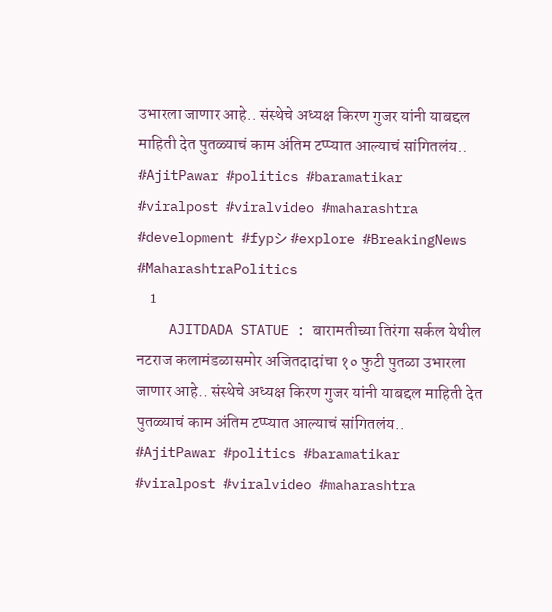उभारला जाणार आहे.. संस्थेचे अध्यक्ष किरण गुजर यांनी याबद्दल माहिती देत पुतळ्याचं काम अंतिम टप्प्यात आल्याचं सांगितलंय.. #AjitPawar #politics #baramatikar #viralpost #viralvideo #maharashtra #development #fypシ #explore #BreakingNews #MaharashtraPolitics
    1
    AJITDADA STATUE : बारामतीच्या तिरंगा सर्कल येथील नटराज कलामंडळासमोर अजितदादांचा १० फुटी पुतळा उभारला जाणार आहे.. संस्थेचे अध्यक्ष किरण गुजर यांनी याबद्दल माहिती देत पुतळ्याचं काम अंतिम टप्प्यात आल्याचं सांगितलंय..
#AjitPawar #politics #baramatikar #viralpost #viralvideo #maharashtra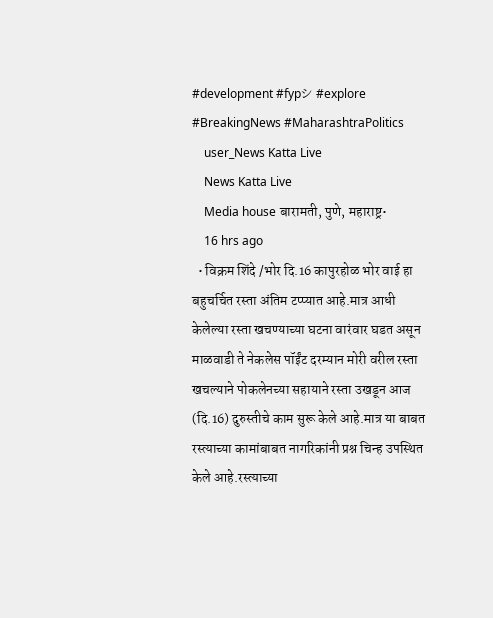#development #fypシ #explore #BreakingNews #MaharashtraPolitics
    user_News Katta Live
    News Katta Live
    Media house बारामती, पुणे, महाराष्ट्र•
    16 hrs ago
  • विक्रम शिंदे /भोर दि.16 कापुरहोळ भोर वाई हा बहुचर्चित रस्ता अंतिम टप्प्यात आहे.मात्र आधी केलेल्या रस्ता खचण्याच्या घटना वारंवार घडत असून माळवाडी ते नेकलेस पॉईंट दरम्यान मोरी वरील रस्ता खचल्याने पोकलेनच्या सहायाने रस्ता उखडून आज (दि.16) दुरुस्तीचे काम सुरू केले आहे.मात्र या बाबत रस्त्याच्या कामांबाबत नागरिकांनी प्रश्न चिन्ह उपस्थित केले आहे.रस्त्याच्या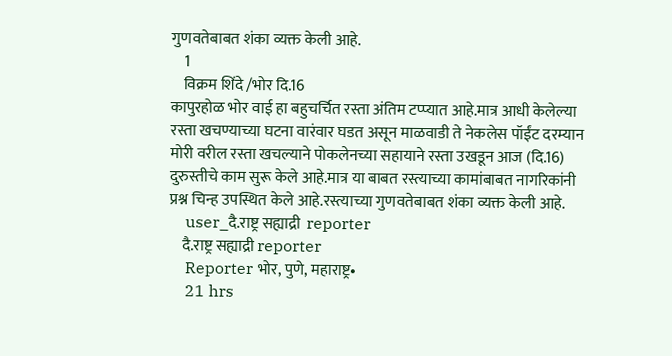गुणवतेबाबत शंका व्यक्त केली आहे.
    1
    विक्रम शिंदे /भोर दि.16
कापुरहोळ भोर वाई हा बहुचर्चित रस्ता अंतिम टप्प्यात आहे.मात्र आधी केलेल्या रस्ता खचण्याच्या घटना वारंवार घडत असून माळवाडी ते नेकलेस पॉईंट दरम्यान मोरी वरील रस्ता खचल्याने पोकलेनच्या सहायाने रस्ता उखडून आज (दि.16) दुरुस्तीचे काम सुरू केले आहे.मात्र या बाबत रस्त्याच्या कामांबाबत नागरिकांनी प्रश्न चिन्ह उपस्थित केले आहे.रस्त्याच्या गुणवतेबाबत शंका व्यक्त केली आहे.
    user_दै.राष्ट्र सह्याद्री  reporter
    दै.राष्ट्र सह्याद्री reporter
    Reporter भोर, पुणे, महाराष्ट्र•
    21 hrs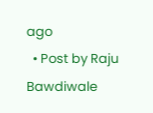ago
  • Post by Raju Bawdiwale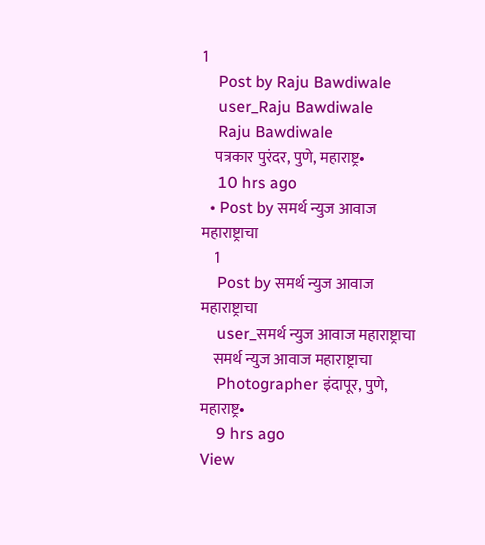1
    Post by Raju Bawdiwale
    user_Raju Bawdiwale
    Raju Bawdiwale
    पत्रकार पुरंदर, पुणे, महाराष्ट्र•
    10 hrs ago
  • Post by समर्थ न्युज आवाज महाराष्ट्राचा
    1
    Post by समर्थ न्युज आवाज महाराष्ट्राचा
    user_समर्थ न्युज आवाज महाराष्ट्राचा
    समर्थ न्युज आवाज महाराष्ट्राचा
    Photographer इंदापूर, पुणे, महाराष्ट्र•
    9 hrs ago
View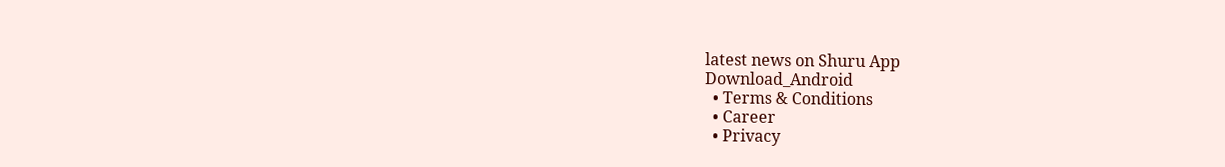latest news on Shuru App
Download_Android
  • Terms & Conditions
  • Career
  • Privacy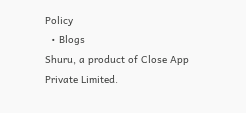Policy
  • Blogs
Shuru, a product of Close App Private Limited.